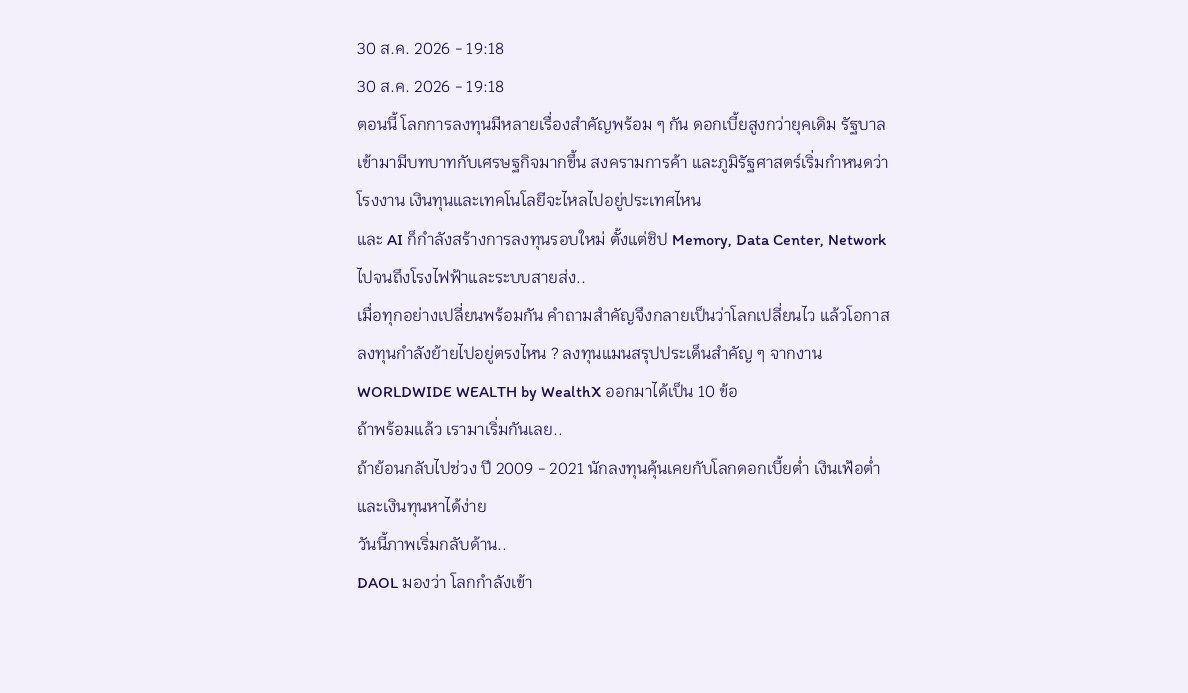30 ส.ค. 2026 - 19:18
30 ส.ค. 2026 - 19:18
ตอนนี้ โลกการลงทุนมีหลายเรื่องสำคัญพร้อม ๆ กัน ดอกเบี้ยสูงกว่ายุคเดิม รัฐบาลเข้ามามีบทบาทกับเศรษฐกิจมากขึ้น สงครามการค้า และภูมิรัฐศาสตร์เริ่มกำหนดว่าโรงงาน เงินทุนและเทคโนโลยีจะไหลไปอยู่ประเทศไหน
และ AI ก็กำลังสร้างการลงทุนรอบใหม่ ตั้งแต่ชิป Memory, Data Center, Network ไปจนถึงโรงไฟฟ้าและระบบสายส่ง..
เมื่อทุกอย่างเปลี่ยนพร้อมกัน คำถามสำคัญจึงกลายเป็นว่าโลกเปลี่ยนไว แล้วโอกาสลงทุนกำลังย้ายไปอยู่ตรงไหน ? ลงทุนแมนสรุปประเด็นสำคัญ ๆ จากงาน WORLDWIDE WEALTH by WealthX ออกมาได้เป็น 10 ข้อ
ถ้าพร้อมแล้ว เรามาเริ่มกันเลย..
ถ้าย้อนกลับไปช่วง ปี 2009 - 2021 นักลงทุนคุ้นเคยกับโลกดอกเบี้ยต่ำ เงินเฟ้อต่ำ และเงินทุนหาได้ง่าย
วันนี้ภาพเริ่มกลับด้าน..
DAOL มองว่า โลกกำลังเข้า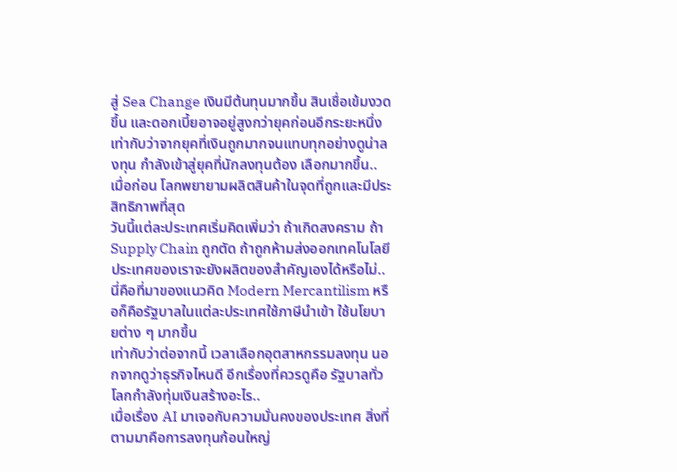สู่ Sea Change เงินมีต้นทุนมากขึ้น สินเชื่อเข้มงวดขึ้น และดอกเบี้ยอาจอยู่สูงกว่ายุคก่อนอีกระยะหนึ่ง
เท่ากับว่าจากยุคที่เงินถูกมากจนแทบทุกอย่างดูน่าลงทุน กำลังเข้าสู่ยุคที่นักลงทุนต้อง เลือกมากขึ้น..
เมื่อก่อน โลกพยายามผลิตสินค้าในจุดที่ถูกและมีประสิทธิภาพที่สุด
วันนี้แต่ละประเทศเริ่มคิดเพิ่มว่า ถ้าเกิดสงคราม ถ้า Supply Chain ถูกตัด ถ้าถูกห้ามส่งออกเทคโนโลยี ประเทศของเราจะยังผลิตของสำคัญเองได้หรือไม่..
นี่คือที่มาของแนวคิด Modern Mercantilism หรือก็คือรัฐบาลในแต่ละประเทศใช้ภาษีนำเข้า ใช้นโยบายต่าง ๆ มากขึ้น
เท่ากับว่าต่อจากนี้ เวลาเลือกอุตสาหกรรมลงทุน นอกจากดูว่าธุรกิจไหนดี อีกเรื่องที่ควรดูคือ รัฐบาลทั่วโลกกำลังทุ่มเงินสร้างอะไร..
เมื่อเรื่อง AI มาเจอกับความมั่นคงของประเทศ สิ่งที่ตามมาคือการลงทุนก้อนใหญ่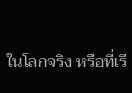ในโลกจริง หรือที่เรี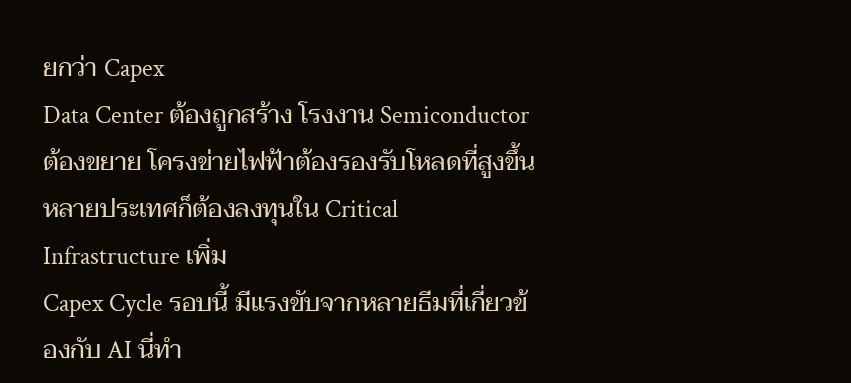ยกว่า Capex
Data Center ต้องถูกสร้าง โรงงาน Semiconductor ต้องขยาย โครงข่ายไฟฟ้าต้องรองรับโหลดที่สูงขึ้น หลายประเทศก็ต้องลงทุนใน Critical Infrastructure เพิ่ม
Capex Cycle รอบนี้ มีแรงขับจากหลายธีมที่เกี่ยวข้องกับ AI นี่ทำ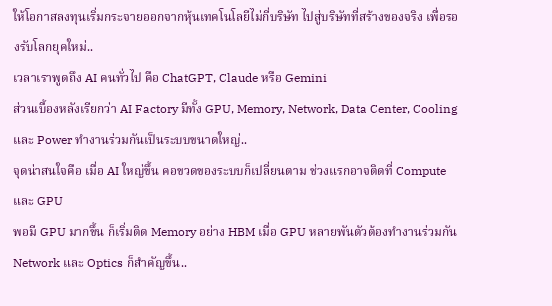ให้โอกาสลงทุนเริ่มกระจายออกจากหุ้นเทคโนโลยีไม่กี่บริษัท ไปสู่บริษัทที่สร้างของจริง เพื่อรองรับโลกยุคใหม่..
เวลาเราพูดถึง AI คนทั่วไป คือ ChatGPT, Claude หรือ Gemini
ส่วนเบื้องหลังเรียกว่า AI Factory มีทั้ง GPU, Memory, Network, Data Center, Cooling และ Power ทำงานร่วมกันเป็นระบบขนาดใหญ่..
จุดน่าสนใจคือ เมื่อ AI ใหญ่ขึ้น คอขวดของระบบก็เปลี่ยนตาม ช่วงแรกอาจติดที่ Compute และ GPU
พอมี GPU มากขึ้น ก็เริ่มติด Memory อย่าง HBM เมื่อ GPU หลายพันตัวต้องทำงานร่วมกัน Network และ Optics ก็สำคัญขึ้น..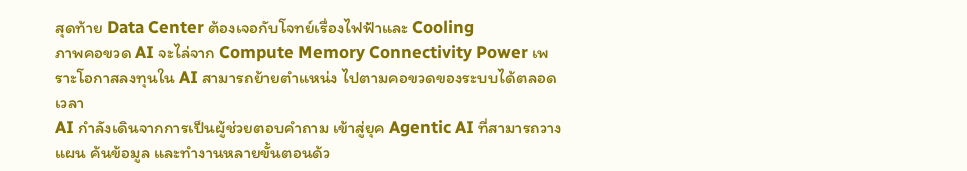สุดท้าย Data Center ต้องเจอกับโจทย์เรื่องไฟฟ้าและ Cooling
ภาพคอขวด AI จะไล่จาก Compute Memory Connectivity Power เพราะโอกาสลงทุนใน AI สามารถย้ายตำแหน่ง ไปตามคอขวดของระบบได้ตลอดเวลา
AI กำลังเดินจากการเป็นผู้ช่วยตอบคำถาม เข้าสู่ยุค Agentic AI ที่สามารถวางแผน ค้นข้อมูล และทำงานหลายขั้นตอนด้ว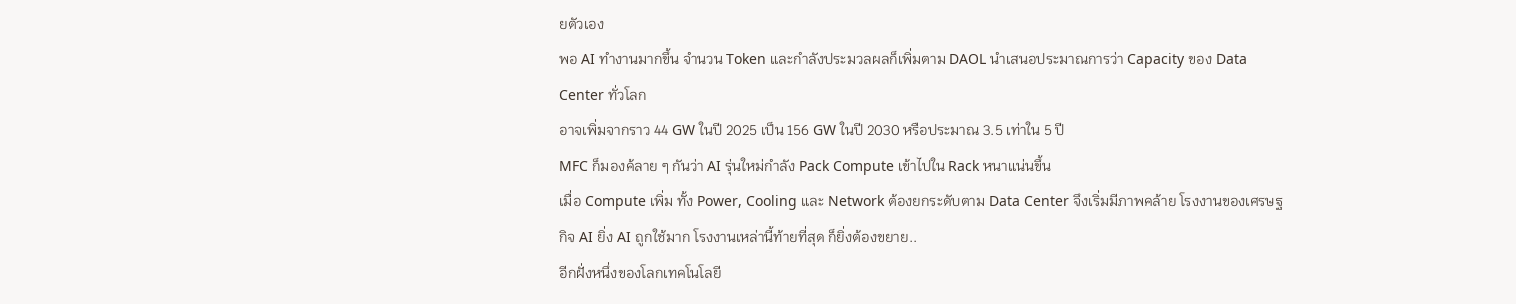ยตัวเอง
พอ AI ทำงานมากขึ้น จำนวน Token และกำลังประมวลผลก็เพิ่มตาม DAOL นำเสนอประมาณการว่า Capacity ของ Data Center ทั่วโลก
อาจเพิ่มจากราว 44 GW ในปี 2025 เป็น 156 GW ในปี 2030 หรือประมาณ 3.5 เท่าใน 5 ปี
MFC ก็มองค้ลาย ๆ กันว่า AI รุ่นใหม่กำลัง Pack Compute เข้าไปใน Rack หนาแน่นขึ้น
เมื่อ Compute เพิ่ม ทั้ง Power, Cooling และ Network ต้องยกระดับตาม Data Center จึงเริ่มมีภาพคล้าย โรงงานของเศรษฐกิจ AI ยิ่ง AI ถูกใช้มาก โรงงานเหล่านี้ท้ายที่สุด ก็ยิ่งต้องขยาย..
อีกฝั่งหนึ่งของโลกเทคโนโลยี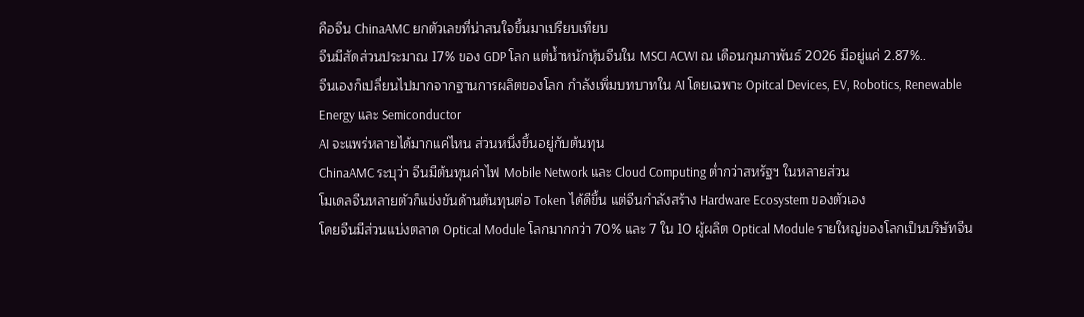คือจีน ChinaAMC ยกตัวเลขที่น่าสนใจขึ้นมาเปรียบเทียบ
จีนมีสัดส่วนประมาณ 17% ของ GDP โลก แต่น้ำหนักหุ้นจีนใน MSCI ACWI ณ เดือนกุมภาพันธ์ 2026 มีอยู่แค่ 2.87%..
จีนเองก็เปลี่ยนไปมากจากฐานการผลิตของโลก กำลังเพิ่มบทบาทใน AI โดยเฉพาะ Opitcal Devices, EV, Robotics, Renewable Energy และ Semiconductor
AI จะแพร่หลายได้มากแค่ไหน ส่วนหนึ่งขึ้นอยู่กับต้นทุน
ChinaAMC ระบุว่า จีนมีต้นทุนค่าไฟ Mobile Network และ Cloud Computing ต่ำกว่าสหรัฐฯ ในหลายส่วน
โมเดลจีนหลายตัวก็แข่งขันด้านต้นทุนต่อ Token ได้ดีขึ้น แต่จีนกำลังสร้าง Hardware Ecosystem ของตัวเอง
โดยจีนมีส่วนแบ่งตลาด Optical Module โลกมากกว่า 70% และ 7 ใน 10 ผู้ผลิต Optical Module รายใหญ่ของโลกเป็นบริษัทจีน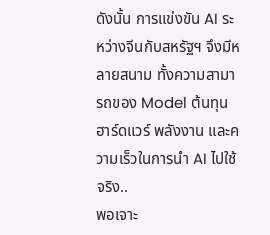ดังนั้น การแข่งขัน AI ระหว่างจีนกับสหรัฐฯ จึงมีหลายสนาม ทั้งความสามารถของ Model ต้นทุน ฮาร์ดแวร์ พลังงาน และความเร็วในการนำ AI ไปใช้จริง..
พอเจาะ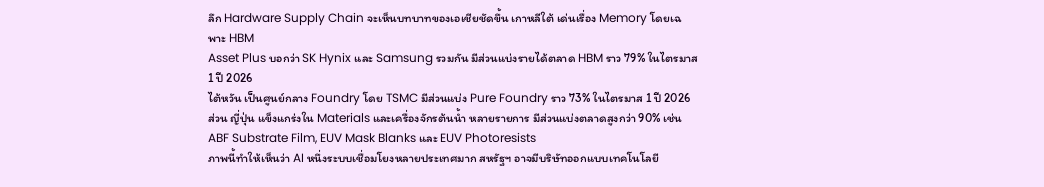ลึก Hardware Supply Chain จะเห็นบทบาทของเอเชียชัดขึ้น เกาหลีใต้ เด่นเรื่อง Memory โดยเฉพาะ HBM
Asset Plus บอกว่า SK Hynix และ Samsung รวมกัน มีส่วนแบ่งรายได้ตลาด HBM ราว 79% ในไตรมาส 1 ปี 2026
ไต้หวัน เป็นศูนย์กลาง Foundry โดย TSMC มีส่วนแบ่ง Pure Foundry ราว 73% ในไตรมาส 1 ปี 2026
ส่วน ญี่ปุ่น แข็งแกร่งใน Materials และเครื่องจักรต้นน้ำ หลายรายการ มีส่วนแบ่งตลาดสูงกว่า 90% เช่น ABF Substrate Film, EUV Mask Blanks และ EUV Photoresists
ภาพนี้ทำให้เห็นว่า AI หนึ่งระบบเชื่อมโยงหลายประเทศมาก สหรัฐฯ อาจมีบริษัทออกแบบเทคโนโลยี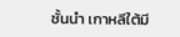ชั้นนำ เกาหลีใต้มี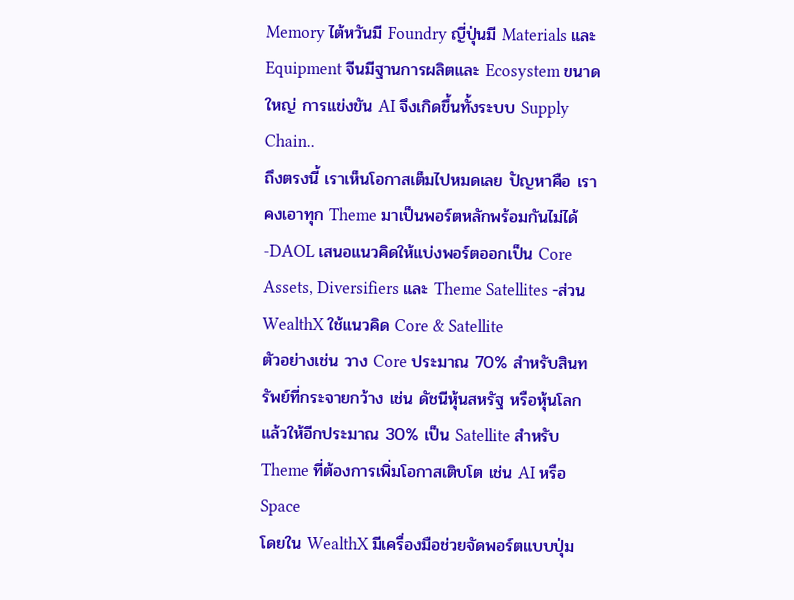Memory ไต้หวันมี Foundry ญี่ปุ่นมี Materials และ Equipment จีนมีฐานการผลิตและ Ecosystem ขนาดใหญ่ การแข่งขัน AI จึงเกิดขึ้นทั้งระบบ Supply Chain..
ถึงตรงนี้ เราเห็นโอกาสเต็มไปหมดเลย ปัญหาคือ เราคงเอาทุก Theme มาเป็นพอร์ตหลักพร้อมกันไม่ได้
-DAOL เสนอแนวคิดให้แบ่งพอร์ตออกเป็น Core Assets, Diversifiers และ Theme Satellites -ส่วน WealthX ใช้แนวคิด Core & Satellite
ตัวอย่างเช่น วาง Core ประมาณ 70% สำหรับสินทรัพย์ที่กระจายกว้าง เช่น ดัชนีหุ้นสหรัฐ หรือหุ้นโลก
แล้วให้อีกประมาณ 30% เป็น Satellite สำหรับ Theme ที่ต้องการเพิ่มโอกาสเติบโต เช่น AI หรือ Space
โดยใน WealthX มีเครื่องมือช่วยจัดพอร์ตแบบปุ่ม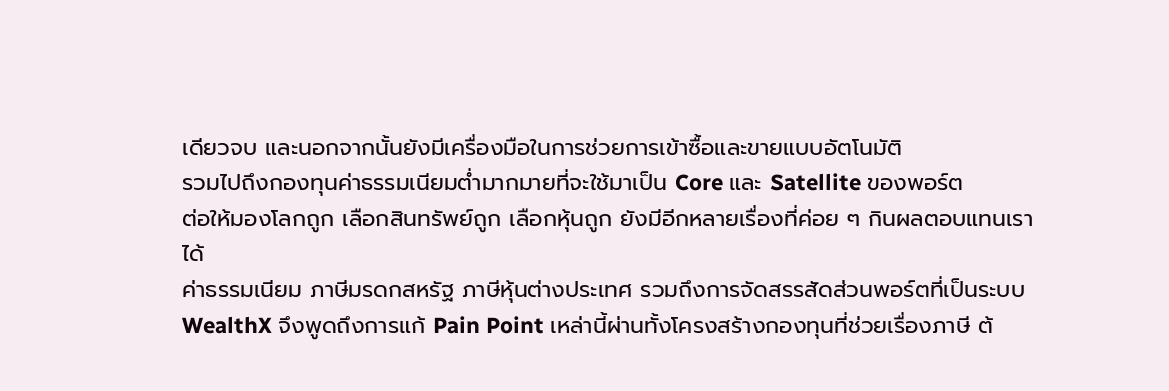เดียวจบ และนอกจากนั้นยังมีเครื่องมือในการช่วยการเข้าซื้อและขายแบบอัตโนมัติ
รวมไปถึงกองทุนค่าธรรมเนียมต่ำมากมายที่จะใช้มาเป็น Core และ Satellite ของพอร์ต
ต่อให้มองโลกถูก เลือกสินทรัพย์ถูก เลือกหุ้นถูก ยังมีอีกหลายเรื่องที่ค่อย ๆ กินผลตอบแทนเราได้
ค่าธรรมเนียม ภาษีมรดกสหรัฐ ภาษีหุ้นต่างประเทศ รวมถึงการจัดสรรสัดส่วนพอร์ตที่เป็นระบบ
WealthX จึงพูดถึงการแก้ Pain Point เหล่านี้ผ่านทั้งโครงสร้างกองทุนที่ช่วยเรื่องภาษี ต้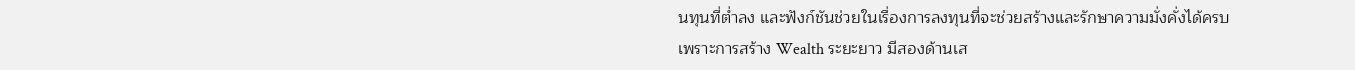นทุนที่ต่ำลง และฟังก์ชันช่วยในเรื่องการลงทุนที่จะช่วยสร้างและรักษาความมั่งคั่งได้ครบ
เพราะการสร้าง Wealth ระยะยาว มีสองด้านเส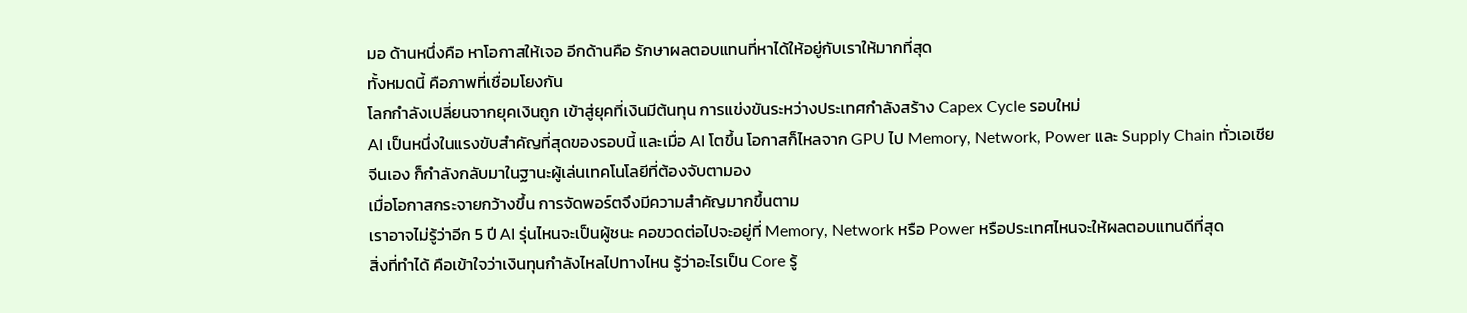มอ ด้านหนึ่งคือ หาโอกาสให้เจอ อีกด้านคือ รักษาผลตอบแทนที่หาได้ให้อยู่กับเราให้มากที่สุด
ทั้งหมดนี้ คือภาพที่เชื่อมโยงกัน
โลกกำลังเปลี่ยนจากยุคเงินถูก เข้าสู่ยุคที่เงินมีต้นทุน การแข่งขันระหว่างประเทศกำลังสร้าง Capex Cycle รอบใหม่
AI เป็นหนึ่งในแรงขับสำคัญที่สุดของรอบนี้ และเมื่อ AI โตขึ้น โอกาสก็ไหลจาก GPU ไป Memory, Network, Power และ Supply Chain ทั่วเอเชีย
จีนเอง ก็กำลังกลับมาในฐานะผู้เล่นเทคโนโลยีที่ต้องจับตามอง
เมื่อโอกาสกระจายกว้างขึ้น การจัดพอร์ตจึงมีความสำคัญมากขึ้นตาม
เราอาจไม่รู้ว่าอีก 5 ปี AI รุ่นไหนจะเป็นผู้ชนะ คอขวดต่อไปจะอยู่ที่ Memory, Network หรือ Power หรือประเทศไหนจะให้ผลตอบแทนดีที่สุด
สิ่งที่ทำได้ คือเข้าใจว่าเงินทุนกำลังไหลไปทางไหน รู้ว่าอะไรเป็น Core รู้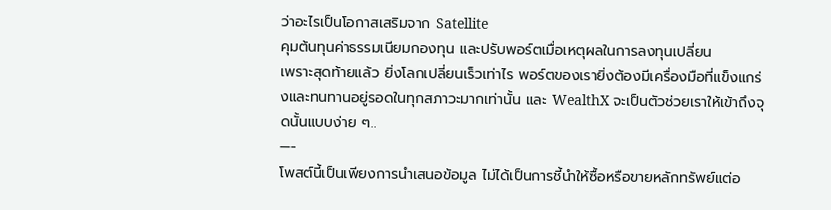ว่าอะไรเป็นโอกาสเสริมจาก Satellite
คุมต้นทุนค่าธรรมเนียมกองทุน และปรับพอร์ตเมื่อเหตุผลในการลงทุนเปลี่ยน
เพราะสุดท้ายแล้ว ยิ่งโลกเปลี่ยนเร็วเท่าไร พอร์ตของเรายิ่งต้องมีเครื่องมือที่แข็งแกร่งและทนทานอยู่รอดในทุกสภาวะมากเท่านั้น และ WealthX จะเป็นตัวช่วยเราให้เข้าถึงจุดนั้นแบบง่าย ๆ..
—-
โพสต์นี้เป็นเพียงการนำเสนอข้อมูล ไม่ได้เป็นการชี้นำให้ซื้อหรือขายหลักทรัพย์แต่อ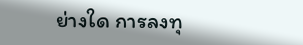ย่างใด การลงทุ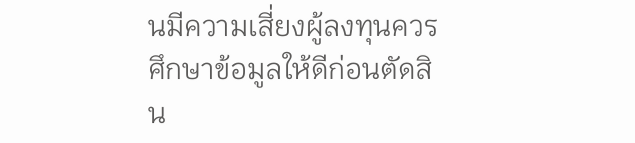นมีความเสี่ยงผู้ลงทุนควรศึกษาข้อมูลให้ดีก่อนตัดสิน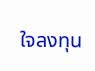ใจลงทุน